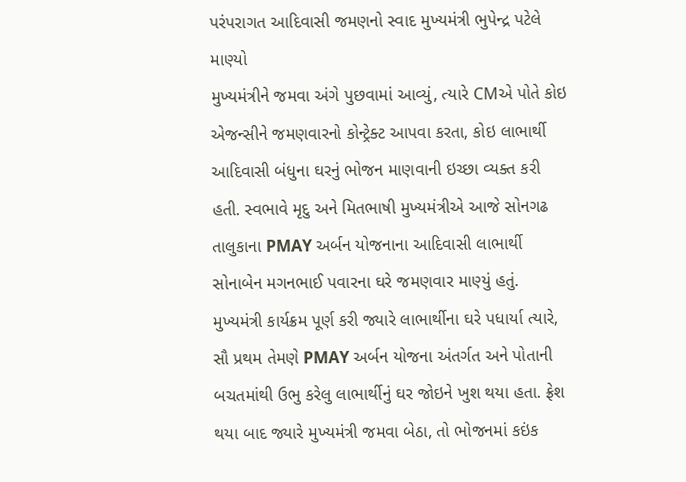પરંપરાગત આદિવાસી જમણનો સ્વાદ મુખ્યમંત્રી ભુપેન્દ્ર પટેલે માણ્યો
મુખ્યમંત્રીને જમવા અંગે પુછવામાં આવ્યું, ત્યારે CMએ પોતે કોઇ એજન્સીને જમણવારનો કોન્ટ્રેક્ટ આપવા કરતા, કોઇ લાભાર્થી આદિવાસી બંધુના ઘરનું ભોજન માણવાની ઇચ્છા વ્યક્ત કરી હતી. સ્વભાવે મૃદુ અને મિતભાષી મુખ્યમંત્રીએ આજે સોનગઢ તાલુકાના PMAY અર્બન યોજનાના આદિવાસી લાભાર્થી સોનાબેન મગનભાઈ પવારના ઘરે જમણવાર માણ્યું હતું.
મુખ્યમંત્રી કાર્યક્રમ પૂર્ણ કરી જ્યારે લાભાર્થીના ઘરે પધાર્યા ત્યારે, સૌ પ્રથમ તેમણે PMAY અર્બન યોજના અંતર્ગત અને પોતાની બચતમાંથી ઉભુ કરેલુ લાભાર્થીનું ઘર જોઇને ખુશ થયા હતા. ફ્રેશ થયા બાદ જ્યારે મુખ્યમંત્રી જમવા બેઠા, તો ભોજનમાં કઇંક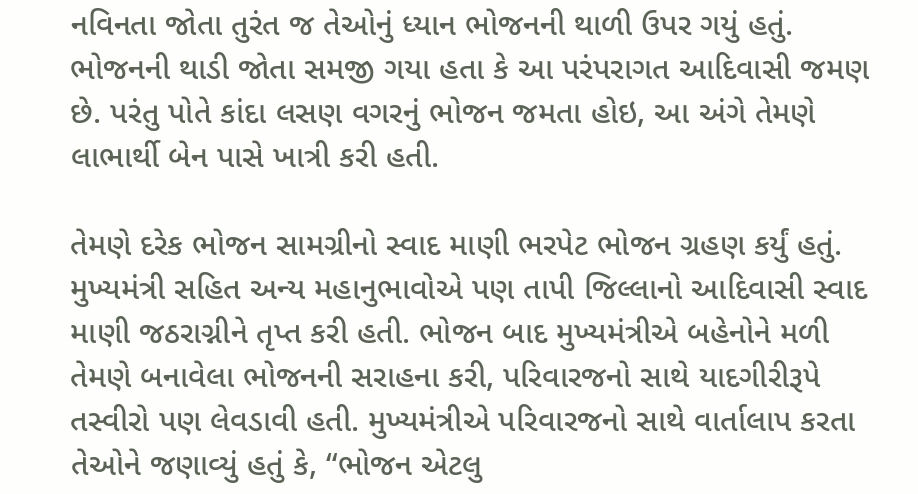નવિનતા જોતા તુરંત જ તેઓનું ધ્યાન ભોજનની થાળી ઉપર ગયું હતું. ભોજનની થાડી જોતા સમજી ગયા હતા કે આ પરંપરાગત આદિવાસી જમણ છે. પરંતુ પોતે કાંદા લસણ વગરનું ભોજન જમતા હોઇ, આ અંગે તેમણે લાભાર્થી બેન પાસે ખાત્રી કરી હતી.

તેમણે દરેક ભોજન સામગ્રીનો સ્વાદ માણી ભરપેટ ભોજન ગ્રહણ કર્યું હતું. મુખ્યમંત્રી સહિત અન્ય મહાનુભાવોએ પણ તાપી જિલ્લાનો આદિવાસી સ્વાદ માણી જઠરાગ્નીને તૃપ્ત કરી હતી. ભોજન બાદ મુખ્યમંત્રીએ બહેનોને મળી તેમણે બનાવેલા ભોજનની સરાહના કરી, પરિવારજનો સાથે યાદગીરીરૂપે તસ્વીરો પણ લેવડાવી હતી. મુખ્યમંત્રીએ પરિવારજનો સાથે વાર્તાલાપ કરતા તેઓને જણાવ્યું હતું કે, “ભોજન એટલુ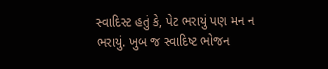સ્વાદિસ્ટ હતું કે, પેટ ભરાયું પણ મન ન ભરાયું. ખુબ જ સ્વાદિષ્ટ ભોજન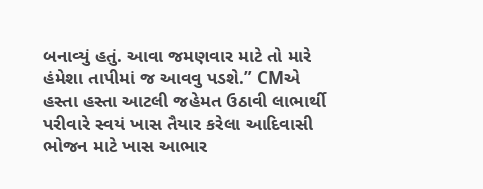બનાવ્યું હતું. આવા જમણવાર માટે તો મારે હંમેશા તાપીમાં જ આવવુ પડશે.” CMએ હસ્તા હસ્તા આટલી જહેમત ઉઠાવી લાભાર્થી પરીવારે સ્વયં ખાસ તૈયાર કરેલા આદિવાસી ભોજન માટે ખાસ આભાર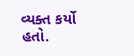વ્યક્ત કર્યો હતો.